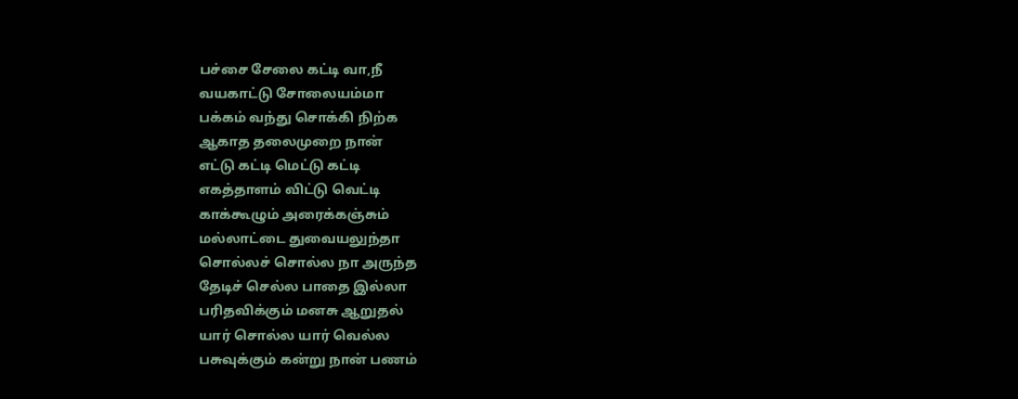பச்சை சேலை கட்டி வா,நீ
வயகாட்டு சோலையம்மா
பக்கம் வந்து சொக்கி நிற்க
ஆகாத தலைமுறை நான்
எட்டு கட்டி மெட்டு கட்டி
எகத்தாளம் விட்டு வெட்டி
காக்கூழும் அரைக்கஞ்சும்
மல்லாட்டை துவையலுந்தா
சொல்லச் சொல்ல நா அருந்த
தேடிச் செல்ல பாதை இல்லா
பரிதவிக்கும் மனசு ஆறுதல்
யார் சொல்ல யார் வெல்ல
பசுவுக்கும் கன்று நான் பணம்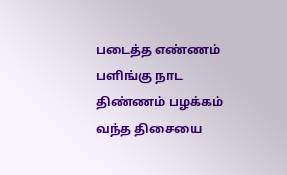படைத்த எண்ணம் பளிங்கு நாட
திண்ணம் பழக்கம் வந்த திசையை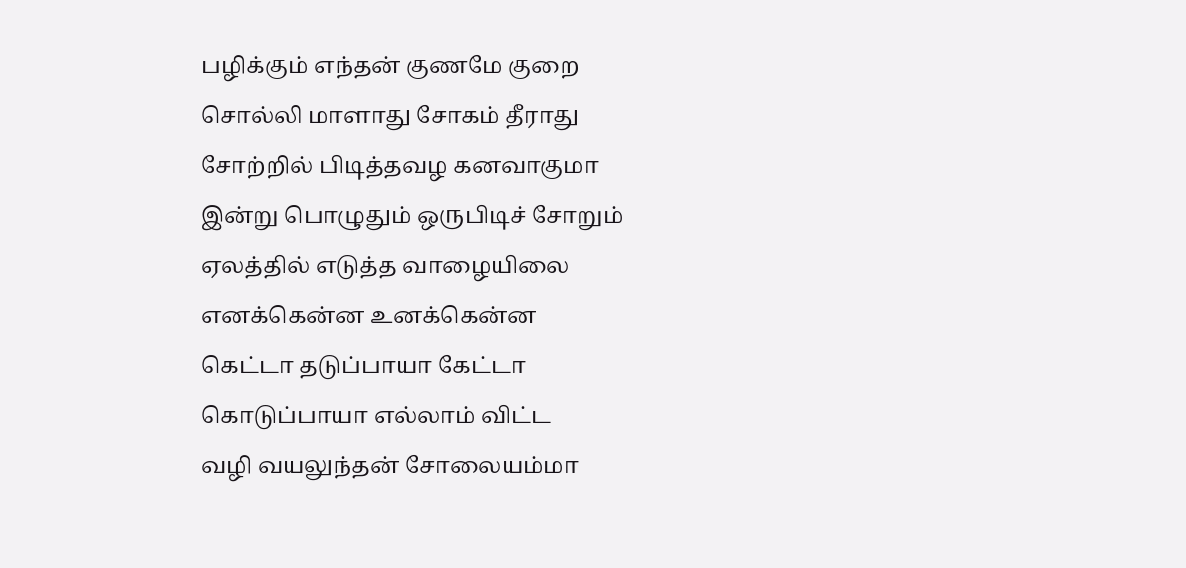பழிக்கும் எந்தன் குணமே குறை
சொல்லி மாளாது சோகம் தீராது
சோற்றில் பிடித்தவழ கனவாகுமா
இன்று பொழுதும் ஒருபிடிச் சோறும்
ஏலத்தில் எடுத்த வாழையிலை
எனக்கென்ன உனக்கென்ன
கெட்டா தடுப்பாயா கேட்டா
கொடுப்பாயா எல்லாம் விட்ட
வழி வயலுந்தன் சோலையம்மா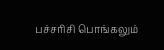பச்சரிசி பொங்கலும்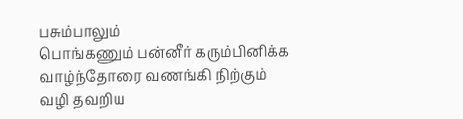பசும்பாலும்
பொங்கணும் பன்னீர் கரும்பினிக்க
வாழ்ந்தோரை வணங்கி நிற்கும்
வழி தவறிய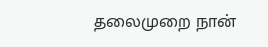தலைமுறை நான்